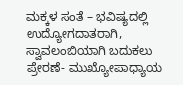ಮಕ್ಕಳ ಸಂತೆ – ಭವಿಷ್ಯದಲ್ಲಿ ಉದ್ಯೋಗದಾತರಾಗಿ, ಸ್ವಾವಲಂಬಿಯಾಗಿ ಬದುಕಲು ಪ್ರೇರಣೆ- ಮುಖ್ಯೋಪಾಧ್ಯಾಯ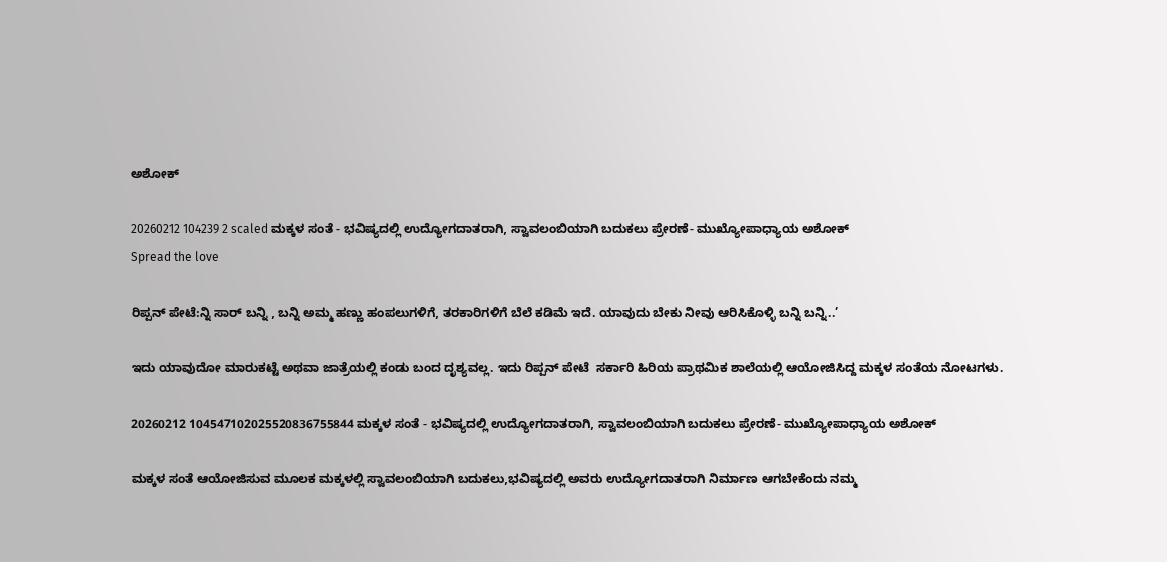ಅಶೋಕ್

20260212 104239 2 scaled ಮಕ್ಕಳ ಸಂತೆ - ಭವಿಷ್ಯದಲ್ಲಿ ಉದ್ಯೋಗದಾತರಾಗಿ, ಸ್ವಾವಲಂಬಿಯಾಗಿ ಬದುಕಲು ಪ್ರೇರಣೆ- ಮುಖ್ಯೋಪಾಧ್ಯಾಯ ಅಶೋಕ್
Spread the love

ರಿಪ್ಪನ್ ಪೇಟೆ:ನ್ನಿ ಸಾರ್ ಬನ್ನಿ , ಬನ್ನಿ ಅಮ್ಮ ಹಣ್ಣು ಹಂಪಲುಗಳಿಗೆ, ತರಕಾರಿಗಳಿಗೆ ಬೆಲೆ ಕಡಿಮೆ ಇದೆ. ಯಾವುದು ಬೇಕು ನೀವು ಆರಿಸಿಕೊಳ್ಳಿ ಬನ್ನಿ ಬನ್ನಿ..’

ಇದು ಯಾವುದೋ ಮಾರುಕಟ್ಟೆ ಅಥವಾ ಜಾತ್ರೆಯಲ್ಲಿ ಕಂಡು ಬಂದ ದೃಶ್ಯವಲ್ಲ. ಇದು ರಿಪ್ಪನ್ ಪೇಟೆ  ಸರ್ಕಾರಿ ಹಿರಿಯ ಪ್ರಾಥಮಿಕ ಶಾಲೆಯಲ್ಲಿ ಆಯೋಜಿಸಿದ್ದ ಮಕ್ಕಳ ಸಂತೆಯ ನೋಟಗಳು.

20260212 104547102025520836755844 ಮಕ್ಕಳ ಸಂತೆ - ಭವಿಷ್ಯದಲ್ಲಿ ಉದ್ಯೋಗದಾತರಾಗಿ, ಸ್ವಾವಲಂಬಿಯಾಗಿ ಬದುಕಲು ಪ್ರೇರಣೆ- ಮುಖ್ಯೋಪಾಧ್ಯಾಯ ಅಶೋಕ್

ಮಕ್ಕಳ ಸಂತೆ ಆಯೋಜಿಸುವ ಮೂಲಕ ಮಕ್ಕಳಲ್ಲಿ ಸ್ವಾವಲಂಬಿಯಾಗಿ ಬದುಕಲು,ಭವಿಷ್ಯದಲ್ಲಿ ಅವರು ಉದ್ಯೋಗದಾತರಾಗಿ ನಿರ್ಮಾಣ ಆಗಬೇಕೆಂದು ನಮ್ಮ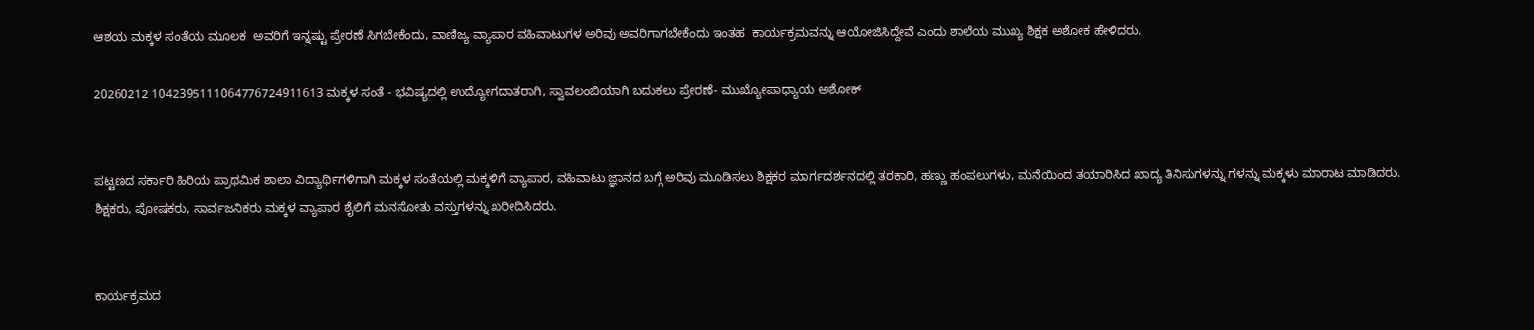ಆಶಯ ಮಕ್ಕಳ ಸಂತೆಯ ಮೂಲಕ  ಅವರಿಗೆ ಇನ್ನಷ್ಟು ಪ್ರೇರಣೆ ಸಿಗಬೇಕೆಂದು, ವಾಣಿಜ್ಯ ವ್ಯಾಪಾರ ವಹಿವಾಟುಗಳ ಅರಿವು ಅವರಿಗಾಗಬೇಕೆಂದು ಇಂತಹ  ಕಾರ್ಯಕ್ರಮವನ್ನು ಆಯೋಜಿಸಿದ್ದೇವೆ ಎಂದು ಶಾಲೆಯ ಮುಖ್ಯ ಶಿಕ್ಷಕ ಅಶೋಕ ಹೇಳಿದರು.

20260212 1042395111064776724911613 ಮಕ್ಕಳ ಸಂತೆ - ಭವಿಷ್ಯದಲ್ಲಿ ಉದ್ಯೋಗದಾತರಾಗಿ, ಸ್ವಾವಲಂಬಿಯಾಗಿ ಬದುಕಲು ಪ್ರೇರಣೆ- ಮುಖ್ಯೋಪಾಧ್ಯಾಯ ಅಶೋಕ್


ಪಟ್ಟಣದ ಸರ್ಕಾರಿ ಹಿರಿಯ ಪ್ರಾಥಮಿಕ ಶಾಲಾ ವಿದ್ಯಾರ್ಥಿಗಳಿಗಾಗಿ ಮಕ್ಕಳ ಸಂತೆಯಲ್ಲಿ ಮಕ್ಕಳಿಗೆ ವ್ಯಾಪಾರ, ವಹಿವಾಟು ಜ್ಞಾನದ ಬಗ್ಗೆ ಅರಿವು ಮೂಡಿಸಲು ಶಿಕ್ಷಕರ ಮಾರ್ಗದರ್ಶನದಲ್ಲಿ ತರಕಾರಿ, ಹಣ್ಣು ಹಂಪಲುಗಳು, ಮನೆಯಿಂದ ತಯಾರಿಸಿದ ಖಾದ್ಯ ತಿನಿಸುಗಳನ್ನು ಗಳನ್ನು ಮಕ್ಕಳು ಮಾರಾಟ ಮಾಡಿದರು. ಶಿಕ್ಷಕರು, ಪೋಷಕರು, ಸಾರ್ವಜನಿಕರು ಮಕ್ಕಳ ವ್ಯಾಪಾರ ಶೈಲಿಗೆ ಮನಸೋತು ವಸ್ತುಗಳನ್ನು ಖರೀದಿಸಿದರು.


ಕಾರ್ಯಕ್ರಮದ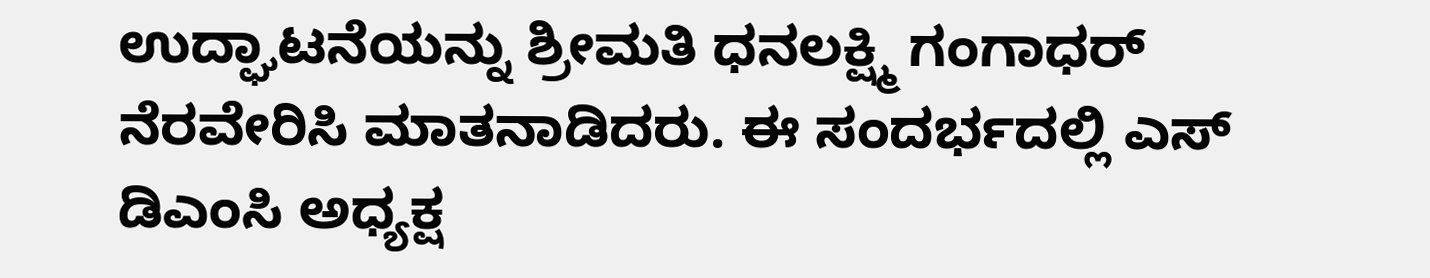ಉದ್ಘಾಟನೆಯನ್ನು ಶ್ರೀಮತಿ ಧನಲಕ್ಷ್ಮಿ ಗಂಗಾಧರ್ ನೆರವೇರಿಸಿ ಮಾತನಾಡಿದರು. ಈ ಸಂದರ್ಭದಲ್ಲಿ ಎಸ್ ಡಿಎಂಸಿ ಅಧ್ಯಕ್ಷ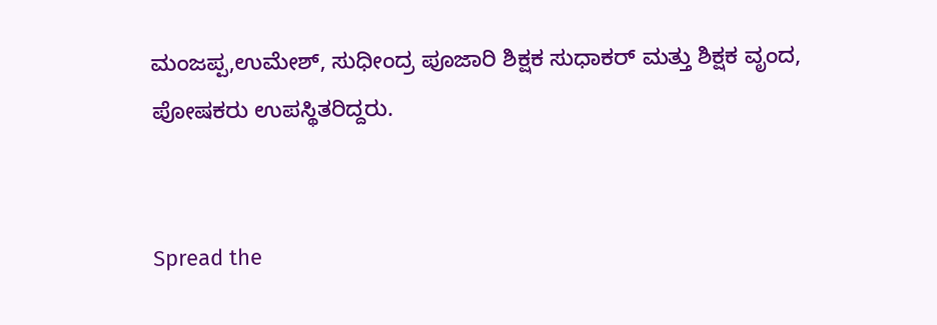ಮಂಜಪ್ಪ,ಉಮೇಶ್, ಸುಧೀಂದ್ರ ಪೂಜಾರಿ ಶಿಕ್ಷಕ ಸುಧಾಕರ್ ಮತ್ತು ಶಿಕ್ಷಕ ವೃಂದ, ಪೋಷಕರು ಉಪಸ್ಥಿತರಿದ್ದರು.


Spread the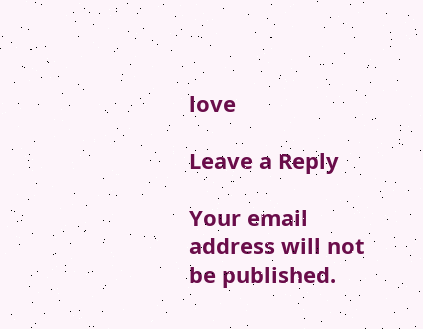love

Leave a Reply

Your email address will not be published.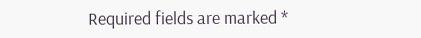Required fields are marked *